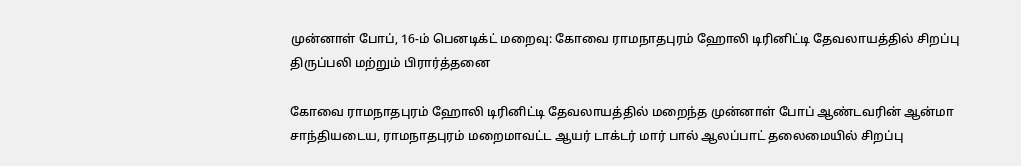முன்னாள் போப், 16-ம் பெனடிக்ட் மறைவு: கோவை ராமநாதபுரம் ஹோலி டிரினிட்டி தேவலாயத்தில் சிறப்பு திருப்பலி மற்றும் பிரார்த்தனை

கோவை ராமநாதபுரம் ஹோலி டிரினிட்டி தேவலாயத்தில் மறைந்த முன்னாள் போப் ஆண்டவரின் ஆன்மா சாந்தியடைய, ராமநாதபுரம் மறைமாவட்ட ஆயர் டாக்டர் மார் பால் ஆலப்பாட் தலைமையில் சிறப்பு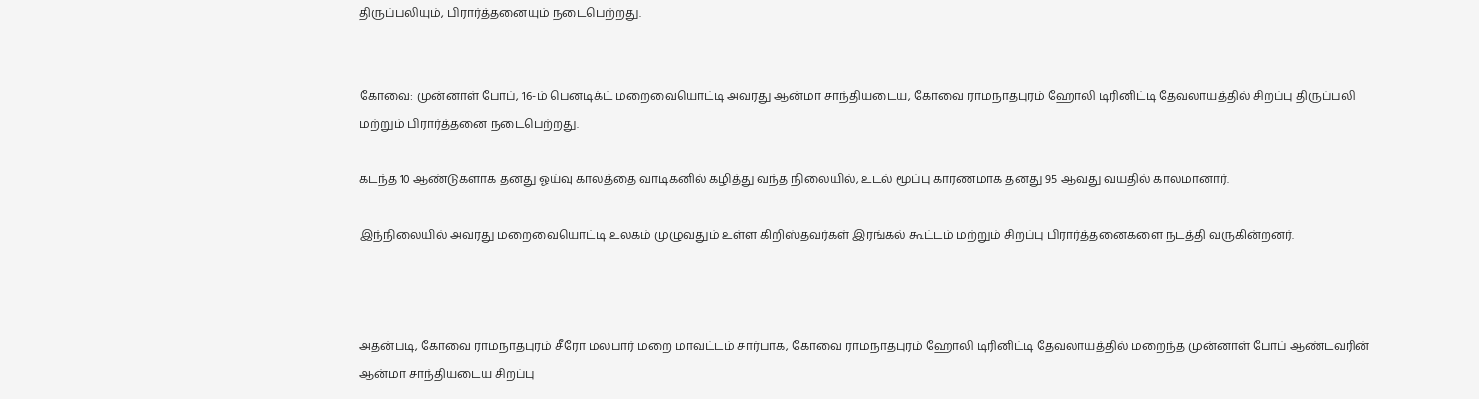திருப்பலியும், பிரார்த்தனையும் நடைபெற்றது.


கோவை: முன்னாள் போப், 16-ம் பெனடிக்ட் மறைவையொட்டி அவரது ஆன்மா சாந்தியடைய, கோவை ராமநாதபுரம் ஹோலி டிரினிட்டி தேவலாயத்தில் சிறப்பு திருப்பலி மற்றும் பிரார்த்தனை நடைபெற்றது.

கடந்த 10 ஆண்டுகளாக தனது ஓய்வு காலத்தை வாடிகனில் கழித்து வந்த நிலையில், உடல் மூப்பு காரணமாக தனது 95 ஆவது வயதில் காலமானார்.

இந்நிலையில் அவரது மறைவையொட்டி உலகம் முழுவதும் உள்ள கிறிஸ்தவர்கள் இரங்கல் கூட்டம் மற்றும் சிறப்பு பிரார்த்தனைகளை நடத்தி வருகின்றனர்.



அதன்படி, கோவை ராமநாதபுரம் சீரோ மலபார் மறை மாவட்டம் சார்பாக, கோவை ராமநாதபுரம் ஹோலி டிரினிட்டி தேவலாயத்தில் மறைந்த முன்னாள் போப் ஆண்டவரின் ஆன்மா சாந்தியடைய சிறப்பு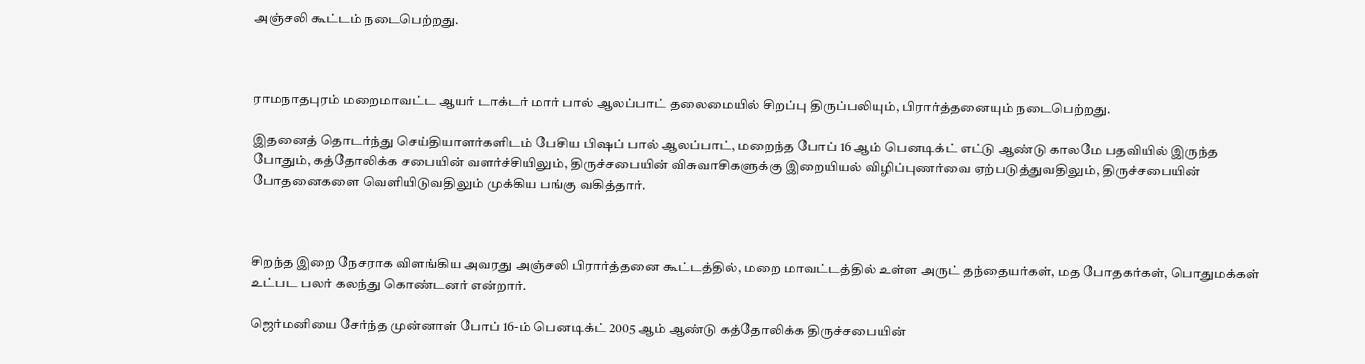அஞ்சலி கூட்டம் நடைபெற்றது.



ராமநாதபுரம் மறைமாவட்ட ஆயர் டாக்டர் மார் பால் ஆலப்பாட் தலைமையில் சிறப்பு திருப்பலியும், பிரார்த்தனையும் நடைபெற்றது.

இதனைத் தொடர்ந்து செய்தியாளர்களிடம் பேசிய பிஷப் பால் ஆலப்பாட், மறைந்த போப் 16 ஆம் பெனடிக்ட் எட்டு ஆண்டு காலமே பதவியில் இருந்த போதும், கத்தோலிக்க சபையின் வளர்ச்சியிலும், திருச்சபையின் விசுவாசிகளுக்கு இறையியல் விழிப்புணர்வை ஏற்படுத்துவதிலும், திருச்சபையின் போதனைகளை வெளியிடுவதிலும் முக்கிய பங்கு வகித்தார்.



சிறந்த இறை நேசராக விளங்கிய அவரது அஞ்சலி பிரார்த்தனை கூட்டத்தில், மறை மாவட்டத்தில் உள்ள அருட் தந்தையர்கள், மத போதகர்கள், பொதுமக்கள் உட்பட பலர் கலந்து கொண்டனர் என்றார்.

ஜெர்மனியை சேர்ந்த முன்னாள் போப் 16-ம் பெனடிக்ட் 2005 ஆம் ஆண்டு கத்தோலிக்க திருச்சபையின்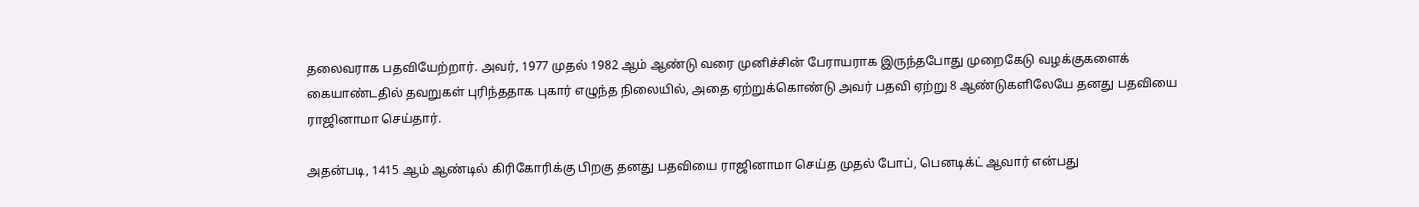தலைவராக பதவியேற்றார். அவர், 1977 முதல் 1982 ஆம் ஆண்டு வரை முனிச்சின் பேராயராக இருந்தபோது முறைகேடு வழக்குகளைக் கையாண்டதில் தவறுகள் புரிந்ததாக புகார் எழுந்த நிலையில், அதை ஏற்றுக்கொண்டு அவர் பதவி ஏற்று 8 ஆண்டுகளிலேயே தனது பதவியை ராஜினாமா செய்தார்.

அதன்படி, 1415 ஆம் ஆண்டில் கிரிகோரிக்கு பிறகு தனது பதவியை ராஜினாமா செய்த முதல் போப், பெனடிக்ட் ஆவார் என்பது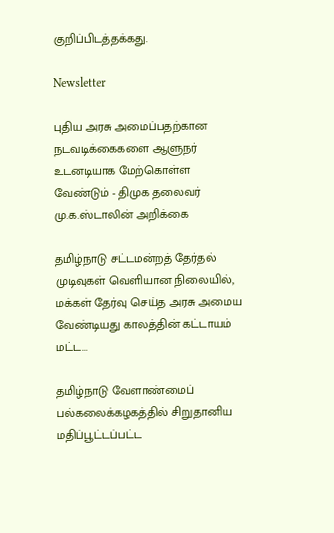குறிப்பிடத்தக்கது.

Newsletter

புதிய அரசு அமைப்பதற்கான நடவடிக்கைகளை ஆளுநர் உடனடியாக மேற்கொள்ள வேண்டும் - திமுக தலைவர் மு.க.ஸ்டாலின் அறிக்கை

தமிழ்நாடு சட்டமன்றத் தேர்தல் முடிவுகள் வெளியான நிலையில், மக்கள் தேர்வு செய்த அரசு அமைய வேண்டியது காலத்தின் கட்டாயம் மட்ட...

தமிழ்நாடு வேளாண்மைப் பல்கலைக்கழகத்தில் சிறுதானிய மதிப்பூட்டப்பட்ட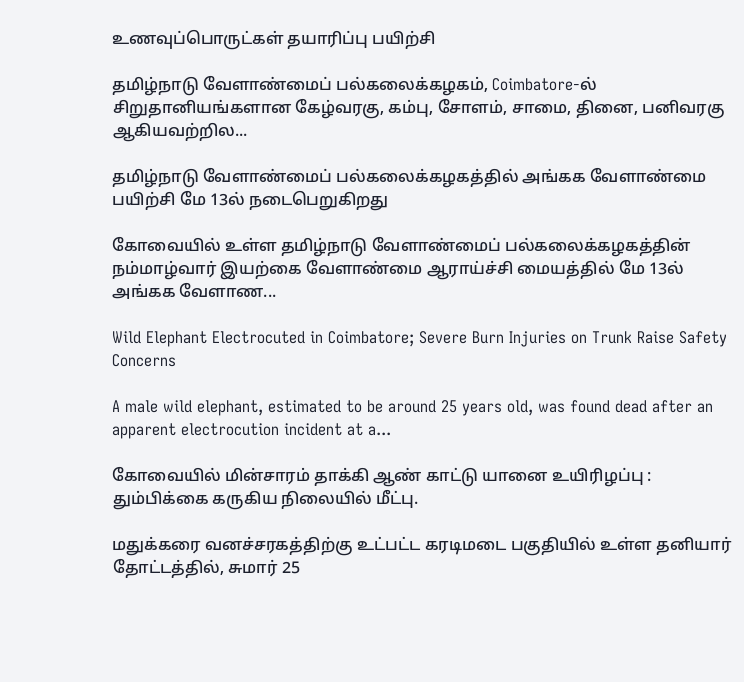உணவுப்பொருட்கள் தயாரிப்பு பயிற்சி

தமிழ்நாடு வேளாண்மைப் பல்கலைக்கழகம், Coimbatore-ல் சிறுதானியங்களான கேழ்வரகு, கம்பு, சோளம், சாமை, தினை, பனிவரகு ஆகியவற்றில...

தமிழ்நாடு வேளாண்மைப் பல்கலைக்கழகத்தில் அங்கக வேளாண்மை பயிற்சி மே 13ல் நடைபெறுகிறது

கோவையில் உள்ள தமிழ்நாடு வேளாண்மைப் பல்கலைக்கழகத்தின் நம்மாழ்வார் இயற்கை வேளாண்மை ஆராய்ச்சி மையத்தில் மே 13ல் அங்கக வேளாண...

Wild Elephant Electrocuted in Coimbatore; Severe Burn Injuries on Trunk Raise Safety Concerns

A male wild elephant, estimated to be around 25 years old, was found dead after an apparent electrocution incident at a...

கோவையில் மின்சாரம் தாக்கி ஆண் காட்டு யானை உயிரிழப்பு : தும்பிக்கை கருகிய நிலையில் மீட்பு.

மதுக்கரை வனச்சரகத்திற்கு உட்பட்ட கரடிமடை பகுதியில் உள்ள தனியார் தோட்டத்தில், சுமார் 25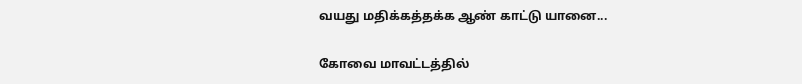வயது மதிக்கத்தக்க ஆண் காட்டு யானை...

கோவை மாவட்டத்தில்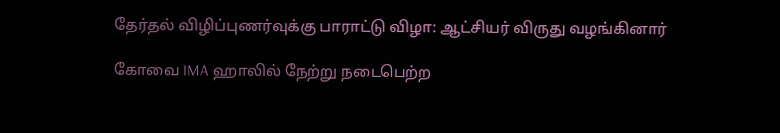தேர்தல் விழிப்புணர்வுக்கு பாராட்டு விழா: ஆட்சியர் விருது வழங்கினார்

கோவை IMA ஹாலில் நேற்று நடைபெற்ற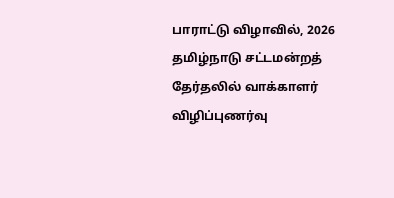பாராட்டு விழாவில், 2026 தமிழ்நாடு சட்டமன்றத் தேர்தலில் வாக்காளர் விழிப்புணர்வு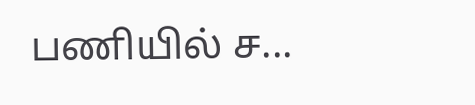பணியில் ச...